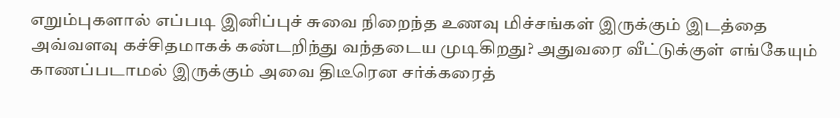எறும்புகளால் எப்படி இனிப்புச் சுவை நிறைந்த உணவு மிச்சங்கள் இருக்கும் இடத்தை அவ்வளவு கச்சிதமாகக் கண்டறிந்து வந்தடைய முடிகிறது? அதுவரை வீட்டுக்குள் எங்கேயும் காணப்படாமல் இருக்கும் அவை திடீரென சர்க்கரைத்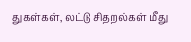துகள்கள், லட்டு சிதறல்கள் மீது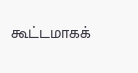கூட்டமாகக்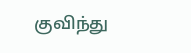குவிந்து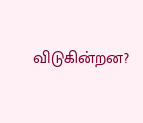விடுகின்றன?